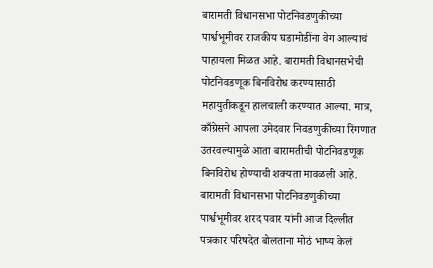बारामती विधानसभा पोटनिवडणुकीच्या पार्श्वभूमीवर राजकीय घडामोडींना वेग आल्याचं पाहायला मिळत आहे. बारामती विधानसभेची पोटनिवडणूक बिनविरोध करण्यासाठी महायुतीकडून हालचाली करण्यात आल्या. मात्र, काँग्रेसने आपला उमेदवार निवडणुकीच्या रिंगणात उतरवल्यामुळे आता बारामतीची पोटनिवडणूक बिनविरोध होण्याची शक्यता मावळली आहे.
बारामती विधानसभा पोटनिवडणुकीच्या पार्श्वभूमीवर शरद पवार यांनी आज दिल्लीत पत्रकार परिषदेत बोलताना मोठं भाष्य केलं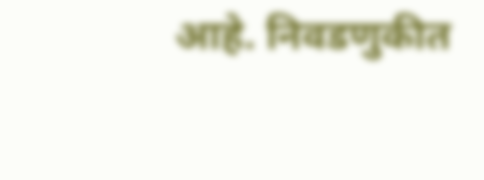आहे. निवडणुकीत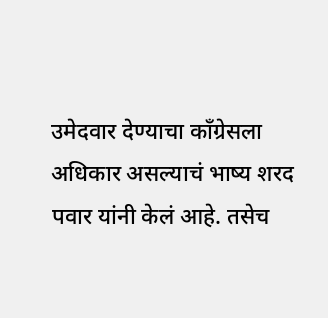उमेदवार देण्याचा काँग्रेसला अधिकार असल्याचं भाष्य शरद पवार यांनी केलं आहे. तसेच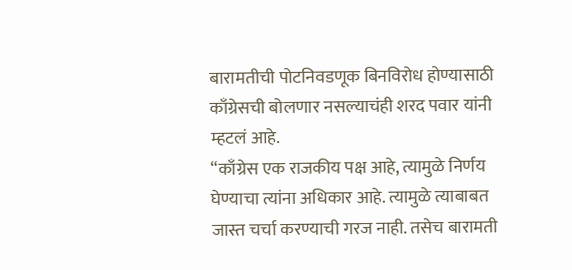बारामतीची पोटनिवडणूक बिनविरोध होण्यासाठी काँग्रेसची बोलणार नसल्याचंही शरद पवार यांनी म्हटलं आहे.
“काँग्रेस एक राजकीय पक्ष आहे, त्यामुळे निर्णय घेण्याचा त्यांना अधिकार आहे. त्यामुळे त्याबाबत जास्त चर्चा करण्याची गरज नाही. तसेच बारामती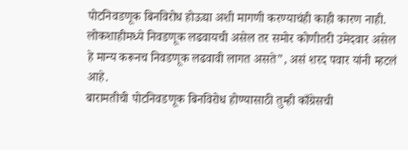पोटनिवडणूक बिनविरोध होऊद्या अशी मागणी करण्याचंही काही कारण नाही. लोकशाहीमध्ये निवडणूक लढवायची असेल तर समोर कोणीतरी उमेदवार असेल हे मान्य करूनच निवडणूक लढवावी लागत असते”, असं शरद पवार यांनी म्हटलं आहे.
बारामतीची पोटनिवडणूक बिनविरोध होण्यासाठी तुम्ही काँग्रेसची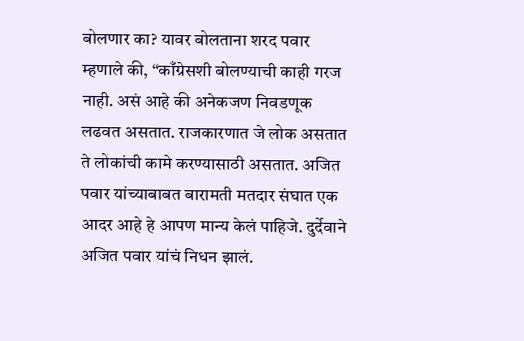बोलणार का? यावर बोलताना शरद पवार म्हणाले की, “काँग्रेसशी बोलण्याची काही गरज नाही. असं आहे की अनेकजण निवडणूक लढवत असतात. राजकारणात जे लोक असतात ते लोकांची कामे करण्यासाठी असतात. अजित पवार यांच्याबाबत बारामती मतदार संघात एक आदर आहे हे आपण मान्य केलं पाहिजे. दुर्देवाने अजित पवार यांचं निधन झालं.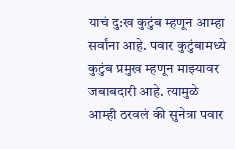याचं दु:ख कुटुंब म्हणून आम्हा सर्वांना आहे. पवार कुटुंबामध्ये कुटुंब प्रमुख म्हणून माझ्यावर जबाबदारी आहे. त्यामुळे आम्ही ठरवलं की सुनेत्रा पवार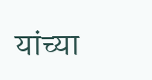यांच्या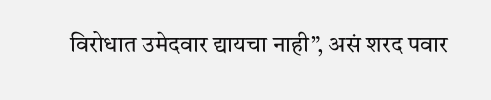विरोधात उमेदवार द्यायचा नाही”, असं शरद पवार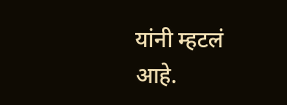यांनी म्हटलं आहे.